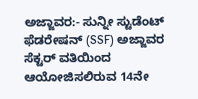ಅಜ್ಜಾವರ:- ಸುನ್ನೀ ಸ್ಟುಡೆಂಟ್ ಫೆಡರೇಷನ್ (SSF) ಅಜ್ಜಾವರ ಸೆಕ್ಟರ್ ವತಿಯಿಂದ ಆಯೋಜಿಸಲಿರುವ 14ನೇ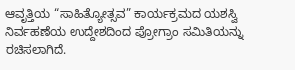ಆವೃತ್ತಿಯ “ಸಾಹಿತ್ಯೋತ್ಸವ” ಕಾರ್ಯಕ್ರಮದ ಯಶಸ್ವಿ ನಿರ್ವಹಣೆಯ ಉದ್ದೇಶದಿಂದ ಪ್ರೋಗ್ರಾಂ ಸಮಿತಿಯನ್ನು ರಚಿಸಲಾಗಿದೆ.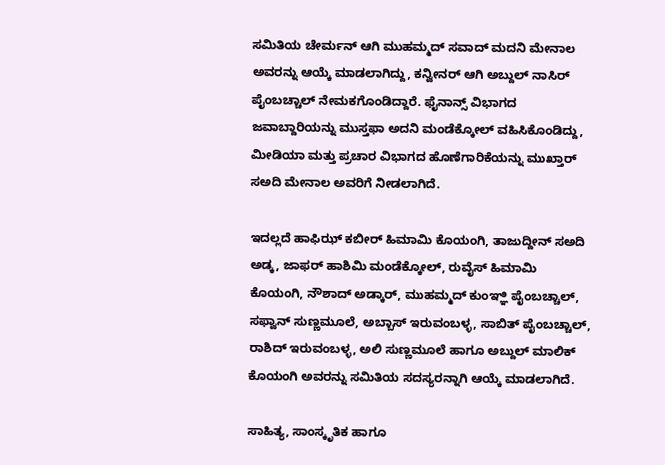ಸಮಿತಿಯ ಚೇರ್ಮನ್ ಆಗಿ ಮುಹಮ್ಮದ್ ಸವಾದ್ ಮದನಿ ಮೇನಾಲ ಅವರನ್ನು ಆಯ್ಕೆ ಮಾಡಲಾಗಿದ್ದು, ಕನ್ವೀನರ್ ಆಗಿ ಅಬ್ದುಲ್ ನಾಸಿರ್ ಪೈಂಬಚ್ಚಾಲ್ ನೇಮಕಗೊಂಡಿದ್ದಾರೆ. ಫೈನಾನ್ಸ್ ವಿಭಾಗದ ಜವಾಬ್ದಾರಿಯನ್ನು ಮುಸ್ತಫಾ ಅದನಿ ಮಂಡೆಕ್ಕೋಲ್ ವಹಿಸಿಕೊಂಡಿದ್ದು, ಮೀಡಿಯಾ ಮತ್ತು ಪ್ರಚಾರ ವಿಭಾಗದ ಹೊಣೆಗಾರಿಕೆಯನ್ನು ಮುಖ್ತಾರ್ ಸಅದಿ ಮೇನಾಲ ಅವರಿಗೆ ನೀಡಲಾಗಿದೆ.

ಇದಲ್ಲದೆ ಹಾಫಿಝ್ ಕಬೀರ್ ಹಿಮಾಮಿ ಕೊಯಂಗಿ, ತಾಜುದ್ದೀನ್ ಸಅದಿ ಅಡ್ಕ, ಜಾಫರ್ ಹಾಶಿಮಿ ಮಂಡೆಕ್ಕೋಲ್, ರುವೈಸ್ ಹಿಮಾಮಿ ಕೊಯಂಗಿ, ನೌಶಾದ್ ಅಡ್ಕಾರ್, ಮುಹಮ್ಮದ್ ಕುಂಞ್ಞಿ ಪೈಂಬಚ್ಚಾಲ್, ಸಫ್ವಾನ್ ಸುಣ್ಣಮೂಲೆ, ಅಬ್ಬಾಸ್ ಇರುವಂಬಳ್ಳ, ಸಾಬಿತ್ ಪೈಂಬಚ್ಚಾಲ್, ರಾಶಿದ್ ಇರುವಂಬಳ್ಳ, ಅಲಿ ಸುಣ್ಣಮೂಲೆ ಹಾಗೂ ಅಬ್ದುಲ್ ಮಾಲಿಕ್ ಕೊಯಂಗಿ ಅವರನ್ನು ಸಮಿತಿಯ ಸದಸ್ಯರನ್ನಾಗಿ ಆಯ್ಕೆ ಮಾಡಲಾಗಿದೆ.

ಸಾಹಿತ್ಯ, ಸಾಂಸ್ಕೃತಿಕ ಹಾಗೂ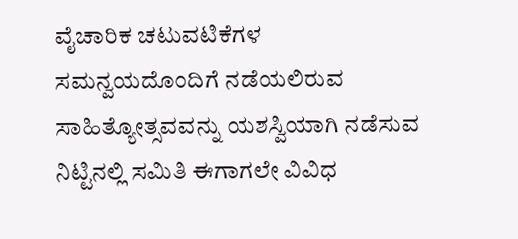ವೈಚಾರಿಕ ಚಟುವಟಿಕೆಗಳ ಸಮನ್ವಯದೊಂದಿಗೆ ನಡೆಯಲಿರುವ ಸಾಹಿತ್ಯೋತ್ಸವವನ್ನು ಯಶಸ್ವಿಯಾಗಿ ನಡೆಸುವ ನಿಟ್ಟಿನಲ್ಲಿ ಸಮಿತಿ ಈಗಾಗಲೇ ವಿವಿಧ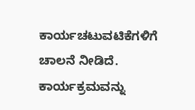ಕಾರ್ಯಚಟುವಟಿಕೆಗಳಿಗೆ ಚಾಲನೆ ನೀಡಿದೆ. ಕಾರ್ಯಕ್ರಮವನ್ನು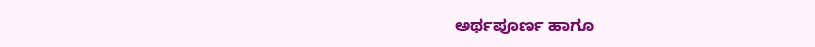ಅರ್ಥಪೂರ್ಣ ಹಾಗೂ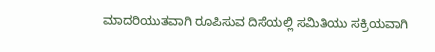ಮಾದರಿಯುತವಾಗಿ ರೂಪಿಸುವ ದಿಸೆಯಲ್ಲಿ ಸಮಿತಿಯು ಸಕ್ರಿಯವಾಗಿ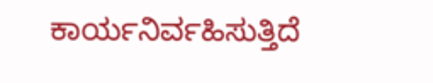ಕಾರ್ಯನಿರ್ವಹಿಸುತ್ತಿದೆ